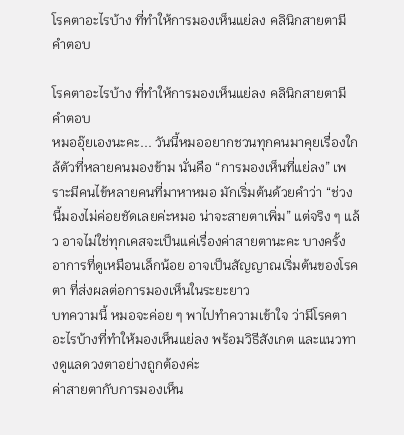โรคตาอะไรบ้าง ที่ทำให้การมองเห็นแย่ลง คลินิกสายตามีคำตอบ

โรคตาอะไรบ้าง ที่ทำให้การมองเห็นแย่ลง คลินิกสายตามีคำตอบ
หมออุ๊ยเองนะคะ... วันนี้หมออยากชวนทุกคนมาคุยเรื่องใกล้ตัวที่หลายคนมองข้าม นั่นคือ “การมองเห็นที่แย่ลง” เพราะมีคนไข้หลายคนที่มาหาหมอ มักเริ่มต้นด้วยคำว่า “ช่วงนี้มองไม่ค่อยชัดเลยค่ะหมอ น่าจะสายตาเพิ่ม” แต่จริง ๆ แล้ว อาจไม่ใช่ทุกเคสจะเป็นแค่เรื่องค่าสายตานะคะ บางครั้ง อาการที่ดูเหมือนเล็กน้อย อาจเป็นสัญญาณเริ่มต้นของโรคตา ที่ส่งผลต่อการมองเห็นในระยะยาว
บทความนี้ หมอจะค่อย ๆ พาไปทำความเข้าใจ ว่ามีโรคตาอะไรบ้างที่ทำให้มองเห็นแย่ลง พร้อมวิธีสังเกต และแนวทางดูแลดวงตาอย่างถูกต้องค่ะ
ค่าสายตากับการมองเห็น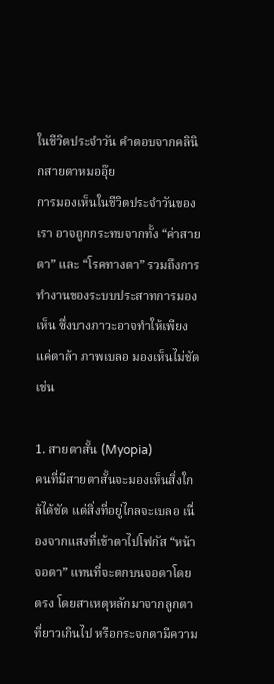ในชีวิตประจำวัน คำตอบจากคลินิกสายตาหมออุ๊ย
การมองเห็นในชีวิตประจำวันของเรา อาจถูกกระทบจากทั้ง “ค่าสายตา” และ “โรคทางตา” รวมถึงการทำงานของระบบประสาทการมองเห็น ซึ่งบางภาวะอาจทำให้เพียงแค่ตาล้า ภาพเบลอ มองเห็นไม่ชัด เช่น

1. สายตาสั้น (Myopia)
คนที่มีสายตาสั้นจะมองเห็นสิ่งใกล้ได้ชัด แต่สิ่งที่อยู่ไกลจะเบลอ เนื่องจากแสงที่เข้าตาไปโฟกัส “หน้าจอตา” แทนที่จะตกบนจอตาโดยตรง โดยสาเหตุหลักมาจากลูกตาที่ยาวเกินไป หรือกระจกตามีความ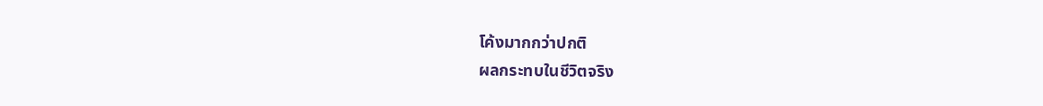โค้งมากกว่าปกติ
ผลกระทบในชีวิตจริง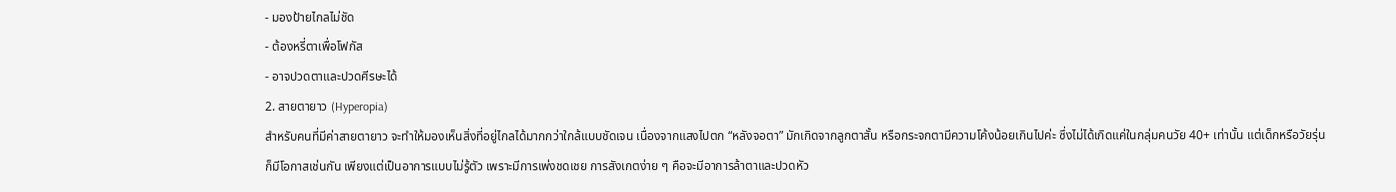- มองป้ายไกลไม่ชัด
- ต้องหรี่ตาเพื่อโฟกัส
- อาจปวดตาและปวดศีรษะได้
2. สายตายาว (Hyperopia)
สำหรับคนที่มีค่าสายตายาว จะทำให้มองเห็นสิ่งที่อยู่ไกลได้มากกว่าใกล้แบบชัดเจน เนื่องจากแสงไปตก “หลังจอตา” มักเกิดจากลูกตาสั้น หรือกระจกตามีความโค้งน้อยเกินไปค่ะ ซึ่งไม่ได้เกิดแค่ในกลุ่มคนวัย 40+ เท่านั้น แต่เด็กหรือวัยรุ่นก็มีโอกาสเช่นกัน เพียงแต่เป็นอาการแบบไม่รู้ตัว เพราะมีการเพ่งชดเชย การสังเกตง่าย ๆ คือจะมีอาการล้าตาและปวดหัว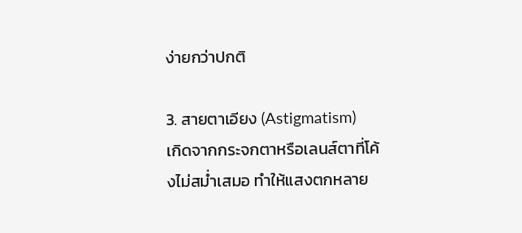ง่ายกว่าปกติ

3. สายตาเอียง (Astigmatism)
เกิดจากกระจกตาหรือเลนส์ตาที่โค้งไม่สม่ำเสมอ ทำให้แสงตกหลาย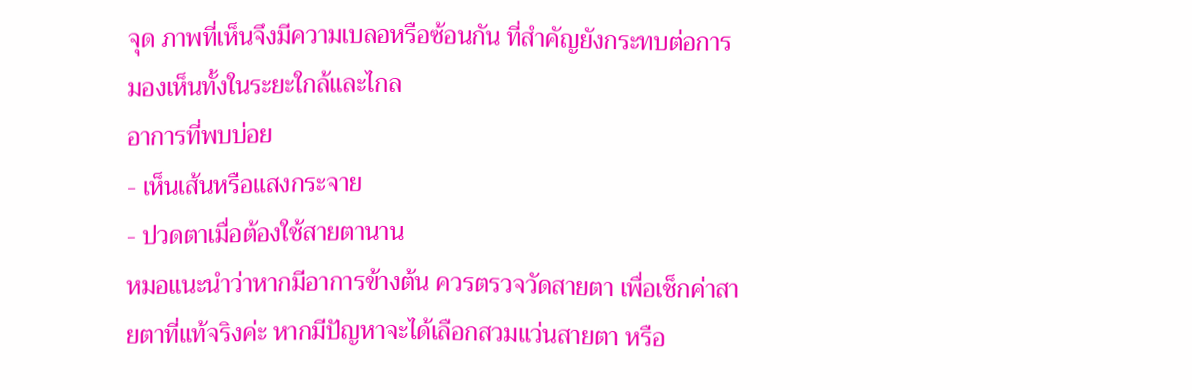จุด ภาพที่เห็นจึงมีความเบลอหรือซ้อนกัน ที่สำคัญยังกระทบต่อการมองเห็นทั้งในระยะใกล้และไกล
อาการที่พบบ่อย
- เห็นเส้นหรือแสงกระจาย
- ปวดตาเมื่อต้องใช้สายตานาน
หมอแนะนำว่าหากมีอาการข้างต้น ควรตรวจวัดสายตา เพื่อเช็กค่าสายตาที่แท้จริงค่ะ หากมีปัญหาจะได้เลือกสวมแว่นสายตา หรือ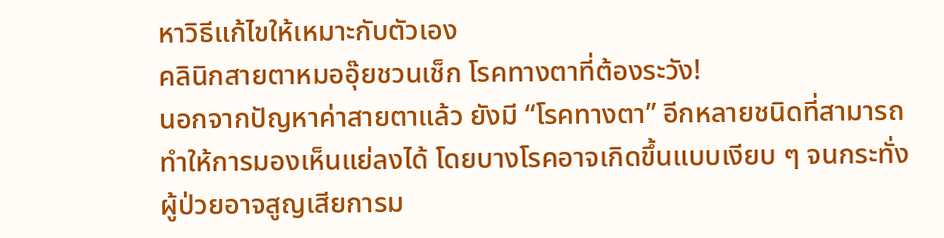หาวิธีแก้ไขให้เหมาะกับตัวเอง
คลินิกสายตาหมออุ๊ยชวนเช็ก โรคทางตาที่ต้องระวัง!
นอกจากปัญหาค่าสายตาแล้ว ยังมี “โรคทางตา” อีกหลายชนิดที่สามารถทำให้การมองเห็นแย่ลงได้ โดยบางโรคอาจเกิดขึ้นแบบเงียบ ๆ จนกระทั่งผู้ป่วยอาจสูญเสียการม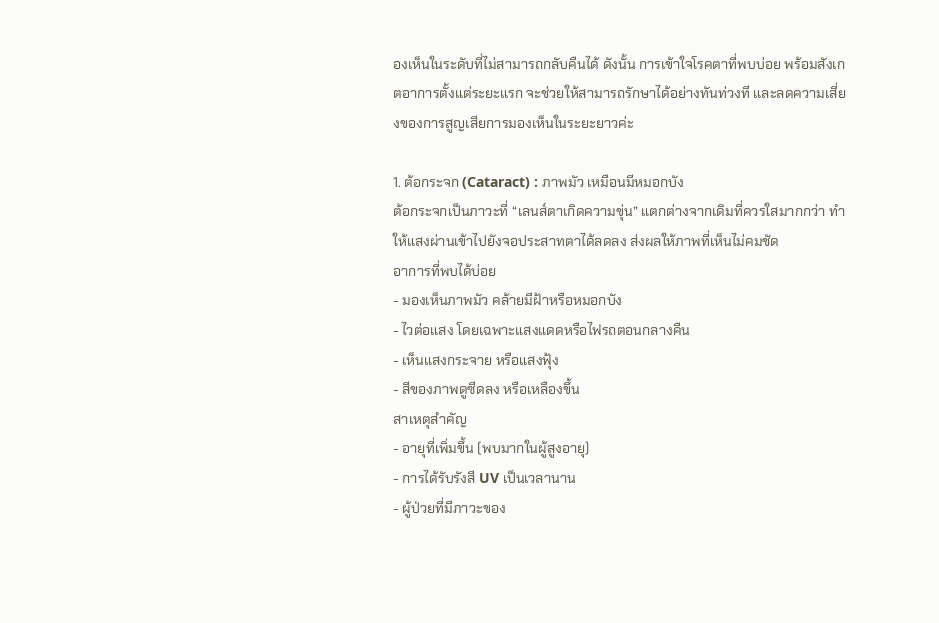องเห็นในระดับที่ไม่สามารถกลับคืนได้ ดังนั้น การเข้าใจโรคตาที่พบบ่อย พร้อมสังเกตอาการตั้งแต่ระยะแรก จะช่วยให้สามารถรักษาได้อย่างทันท่วงที และลดความเสี่ยงของการสูญเสียการมองเห็นในระยะยาวค่ะ

1. ต้อกระจก (Cataract) : ภาพมัว เหมือนมีหมอกบัง
ต้อกระจกเป็นภาวะที่ “เลนส์ตาเกิดความขุ่น” แตกต่างจากเดิมที่ควรใสมากกว่า ทำให้แสงผ่านเข้าไปยังจอประสาทตาได้ลดลง ส่งผลให้ภาพที่เห็นไม่คมชัด
อาการที่พบได้บ่อย
- มองเห็นภาพมัว คล้ายมีฝ้าหรือหมอกบัง
- ไวต่อแสง โดยเฉพาะแสงแดดหรือไฟรถตอนกลางคืน
- เห็นแสงกระจาย หรือแสงฟุ้ง
- สีของภาพดูซีดลง หรือเหลืองขึ้น
สาเหตุสำคัญ
- อายุที่เพิ่มขึ้น (พบมากในผู้สูงอายุ)
- การได้รับรังสี UV เป็นเวลานาน
- ผู้ป่วยที่มีภาวะของ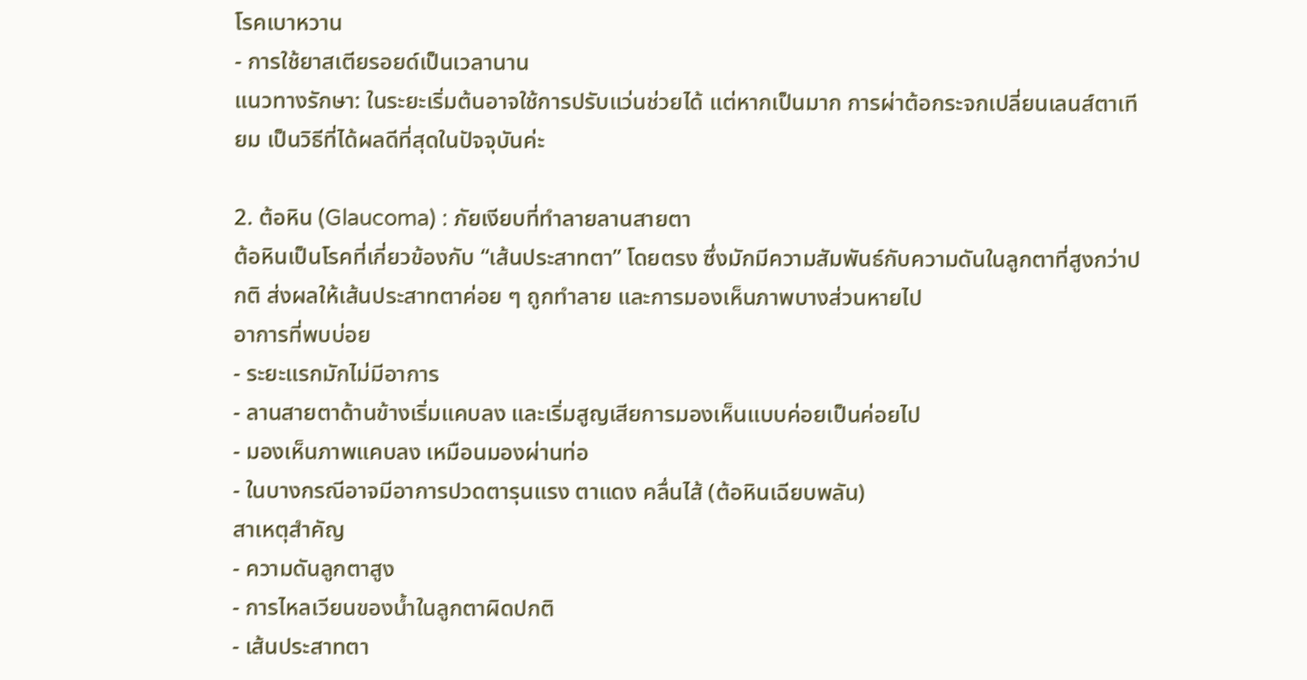โรคเบาหวาน
- การใช้ยาสเตียรอยด์เป็นเวลานาน
แนวทางรักษา: ในระยะเริ่มต้นอาจใช้การปรับแว่นช่วยได้ แต่หากเป็นมาก การผ่าต้อกระจกเปลี่ยนเลนส์ตาเทียม เป็นวิธีที่ได้ผลดีที่สุดในปัจจุบันค่ะ

2. ต้อหิน (Glaucoma) : ภัยเงียบที่ทำลายลานสายตา
ต้อหินเป็นโรคที่เกี่ยวข้องกับ “เส้นประสาทตา” โดยตรง ซึ่งมักมีความสัมพันธ์กับความดันในลูกตาที่สูงกว่าปกติ ส่งผลให้เส้นประสาทตาค่อย ๆ ถูกทำลาย และการมองเห็นภาพบางส่วนหายไป
อาการที่พบบ่อย
- ระยะแรกมักไม่มีอาการ
- ลานสายตาด้านข้างเริ่มแคบลง และเริ่มสูญเสียการมองเห็นแบบค่อยเป็นค่อยไป
- มองเห็นภาพแคบลง เหมือนมองผ่านท่อ
- ในบางกรณีอาจมีอาการปวดตารุนแรง ตาแดง คลื่นไส้ (ต้อหินเฉียบพลัน)
สาเหตุสำคัญ
- ความดันลูกตาสูง
- การไหลเวียนของน้ำในลูกตาผิดปกติ
- เส้นประสาทตา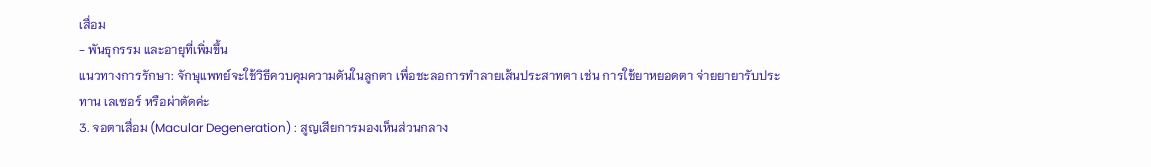เสื่อม
- พันธุกรรม และอายุที่เพิ่มขึ้น
แนวทางการรักษา: จักษุแพทย์จะใช้วิธีควบคุมความดันในลูกตา เพื่อชะลอการทำลายเส้นประสาทตา เช่น การใช้ยาหยอดตา จ่ายยายารับประทาน เลเซอร์ หรือผ่าตัดค่ะ
3. จอตาเสื่อม (Macular Degeneration) : สูญเสียการมองเห็นส่วนกลาง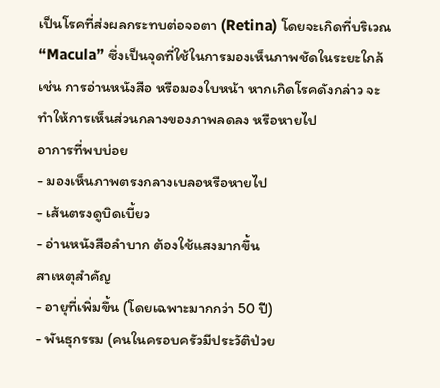เป็นโรคที่ส่งผลกระทบต่อจอตา (Retina) โดยจะเกิดที่บริเวณ “Macula” ซึ่งเป็นจุดที่ใช้ในการมองเห็นภาพชัดในระยะใกล้ เช่น การอ่านหนังสือ หรือมองใบหน้า หากเกิดโรคดังกล่าว จะทำให้การเห็นส่วนกลางของภาพลดลง หรือหายไป
อาการที่พบบ่อย
- มองเห็นภาพตรงกลางเบลอหรือหายไป
- เส้นตรงดูบิดเบี้ยว
- อ่านหนังสือลำบาก ต้องใช้แสงมากขึ้น
สาเหตุสำคัญ
- อายุที่เพิ่มขึ้น (โดยเฉพาะมากกว่า 50 ปี)
- พันธุกรรม (คนในครอบครัวมีประวัติป่วย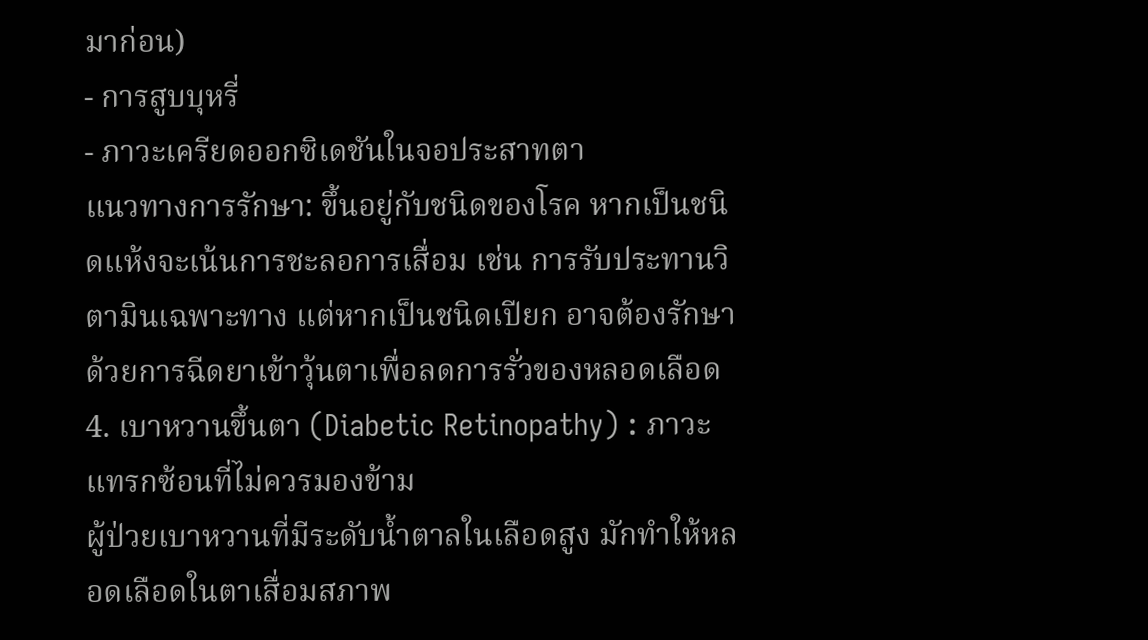มาก่อน)
- การสูบบุหรี่
- ภาวะเครียดออกซิเดชันในจอประสาทตา
แนวทางการรักษา: ขึ้นอยู่กับชนิดของโรค หากเป็นชนิดแห้งจะเน้นการชะลอการเสื่อม เช่น การรับประทานวิตามินเฉพาะทาง แต่หากเป็นชนิดเปียก อาจต้องรักษาด้วยการฉีดยาเข้าวุ้นตาเพื่อลดการรั่วของหลอดเลือด
4. เบาหวานขึ้นตา (Diabetic Retinopathy) : ภาวะแทรกซ้อนที่ไม่ควรมองข้าม
ผู้ป่วยเบาหวานที่มีระดับน้ำตาลในเลือดสูง มักทำให้หลอดเลือดในตาเสื่อมสภาพ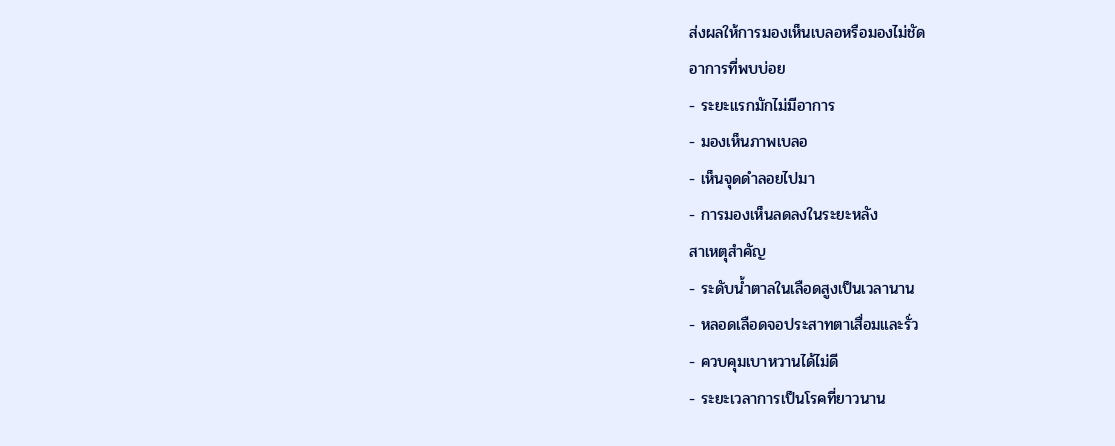ส่งผลให้การมองเห็นเบลอหรือมองไม่ชัด
อาการที่พบบ่อย
- ระยะแรกมักไม่มีอาการ
- มองเห็นภาพเบลอ
- เห็นจุดดำลอยไปมา
- การมองเห็นลดลงในระยะหลัง
สาเหตุสำคัญ
- ระดับน้ำตาลในเลือดสูงเป็นเวลานาน
- หลอดเลือดจอประสาทตาเสื่อมและรั่ว
- ควบคุมเบาหวานได้ไม่ดี
- ระยะเวลาการเป็นโรคที่ยาวนาน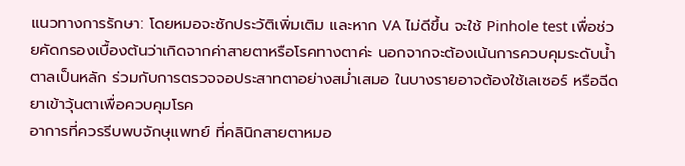แนวทางการรักษา: โดยหมอจะซักประวัติเพิ่มเติม และหาก VA ไม่ดีขึ้น จะใช้ Pinhole test เพื่อช่วยคัดกรองเบื้องต้นว่าเกิดจากค่าสายตาหรือโรคทางตาค่ะ นอกจากจะต้องเน้นการควบคุมระดับน้ำตาลเป็นหลัก ร่วมกับการตรวจจอประสาทตาอย่างสม่ำเสมอ ในบางรายอาจต้องใช้เลเซอร์ หรือฉีดยาเข้าวุ้นตาเพื่อควบคุมโรค
อาการที่ควรรีบพบจักษุแพทย์ ที่คลินิกสายตาหมอ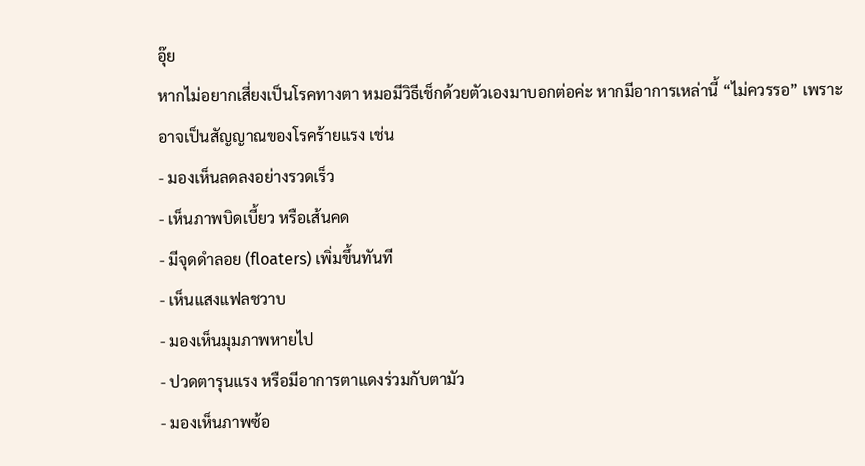อุ๊ย
หากไม่อยากเสี่ยงเป็นโรคทางตา หมอมีวิธีเช็กด้วยตัวเองมาบอกต่อค่ะ หากมีอาการเหล่านี้ “ไม่ควรรอ” เพราะอาจเป็นสัญญาณของโรคร้ายแรง เช่น
- มองเห็นลดลงอย่างรวดเร็ว
- เห็นภาพบิดเบี้ยว หรือเส้นคด
- มีจุดดำลอย (floaters) เพิ่มขึ้นทันที
- เห็นแสงแฟลชวาบ
- มองเห็นมุมภาพหายไป
- ปวดตารุนแรง หรือมีอาการตาแดงร่วมกับตามัว
- มองเห็นภาพซ้อ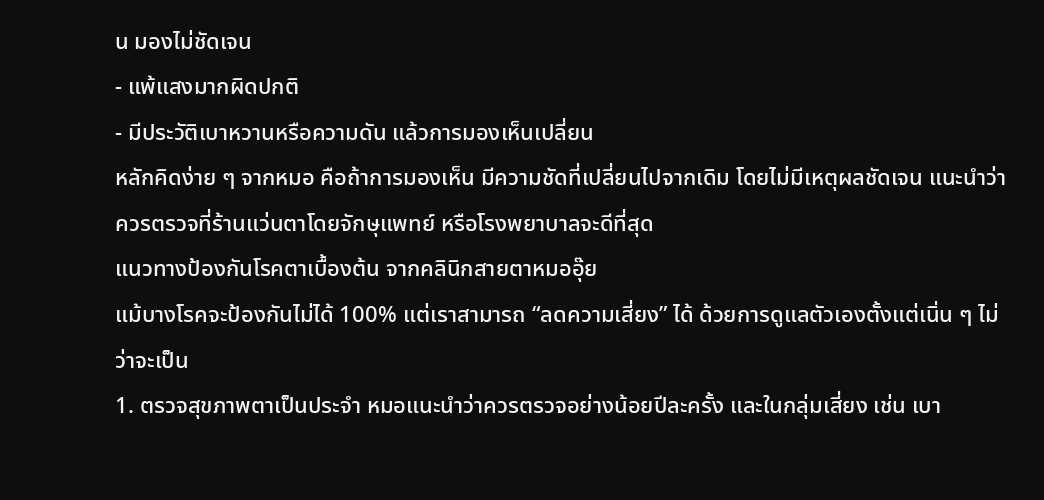น มองไม่ชัดเจน
- แพ้แสงมากผิดปกติ
- มีประวัติเบาหวานหรือความดัน แล้วการมองเห็นเปลี่ยน
หลักคิดง่าย ๆ จากหมอ คือถ้าการมองเห็น มีความชัดที่เปลี่ยนไปจากเดิม โดยไม่มีเหตุผลชัดเจน แนะนำว่าควรตรวจที่ร้านแว่นตาโดยจักษุแพทย์ หรือโรงพยาบาลจะดีที่สุด
แนวทางป้องกันโรคตาเบื้องต้น จากคลินิกสายตาหมออุ๊ย
แม้บางโรคจะป้องกันไม่ได้ 100% แต่เราสามารถ “ลดความเสี่ยง” ได้ ด้วยการดูแลตัวเองตั้งแต่เนิ่น ๆ ไม่ว่าจะเป็น
1. ตรวจสุขภาพตาเป็นประจำ หมอแนะนำว่าควรตรวจอย่างน้อยปีละครั้ง และในกลุ่มเสี่ยง เช่น เบา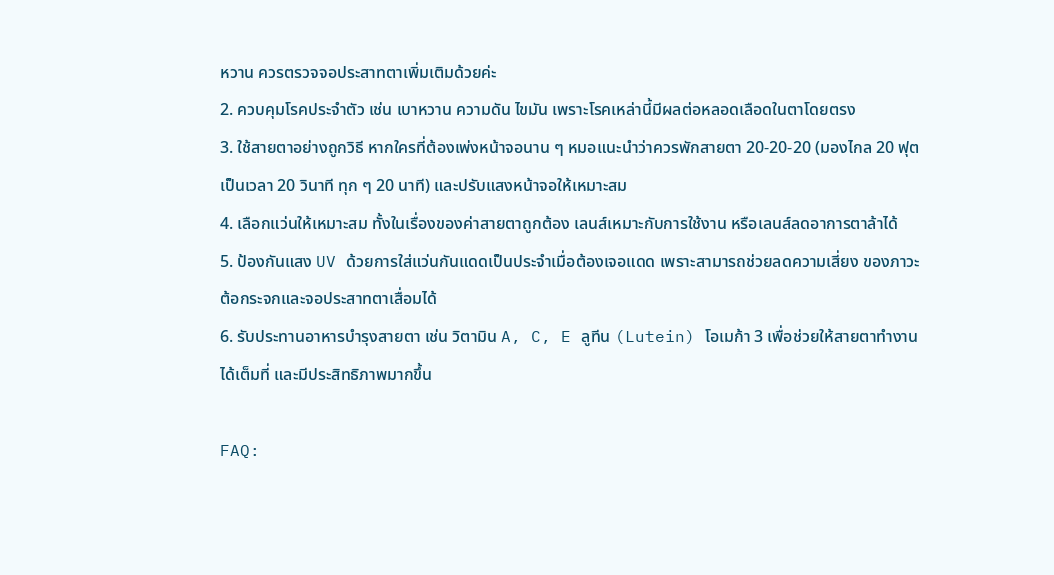หวาน ควรตรวจจอประสาทตาเพิ่มเติมด้วยค่ะ
2. ควบคุมโรคประจำตัว เช่น เบาหวาน ความดัน ไขมัน เพราะโรคเหล่านี้มีผลต่อหลอดเลือดในตาโดยตรง
3. ใช้สายตาอย่างถูกวิธี หากใครที่ต้องเพ่งหน้าจอนาน ๆ หมอแนะนำว่าควรพักสายตา 20-20-20 (มองไกล 20 ฟุต เป็นเวลา 20 วินาที ทุก ๆ 20 นาที) และปรับแสงหน้าจอให้เหมาะสม
4. เลือกแว่นให้เหมาะสม ทั้งในเรื่องของค่าสายตาถูกต้อง เลนส์เหมาะกับการใช้งาน หรือเลนส์ลดอาการตาล้าได้
5. ป้องกันแสง UV ด้วยการใส่แว่นกันแดดเป็นประจำเมื่อต้องเจอแดด เพราะสามารถช่วยลดความเสี่ยง ของภาวะต้อกระจกและจอประสาทตาเสื่อมได้
6. รับประทานอาหารบำรุงสายตา เช่น วิตามิน A, C, E ลูทีน (Lutein) โอเมก้า 3 เพื่อช่วยให้สายตาทำงานได้เต็มที่ และมีประสิทธิภาพมากขึ้น

FAQ: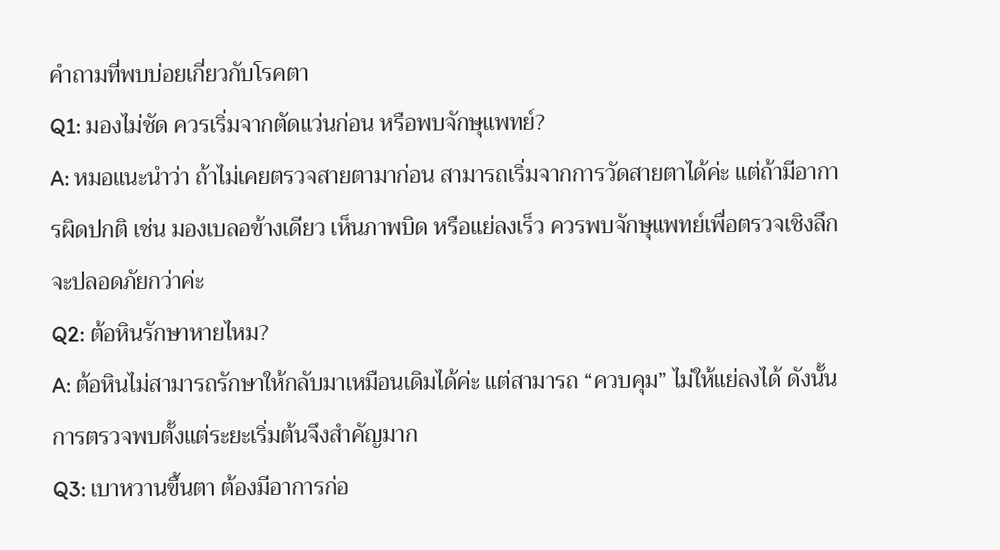คำถามที่พบบ่อยเกี่ยวกับโรคตา
Q1: มองไม่ชัด ควรเริ่มจากตัดแว่นก่อน หรือพบจักษุแพทย์?
A: หมอแนะนำว่า ถ้าไม่เคยตรวจสายตามาก่อน สามารถเริ่มจากการวัดสายตาได้ค่ะ แต่ถ้ามีอาการผิดปกติ เช่น มองเบลอข้างเดียว เห็นภาพบิด หรือแย่ลงเร็ว ควรพบจักษุแพทย์เพื่อตรวจเชิงลึกจะปลอดภัยกว่าค่ะ
Q2: ต้อหินรักษาหายไหม?
A: ต้อหินไม่สามารถรักษาให้กลับมาเหมือนเดิมได้ค่ะ แต่สามารถ “ควบคุม” ไม่ให้แย่ลงได้ ดังนั้นการตรวจพบตั้งแต่ระยะเริ่มต้นจึงสำคัญมาก
Q3: เบาหวานขึ้นตา ต้องมีอาการก่อ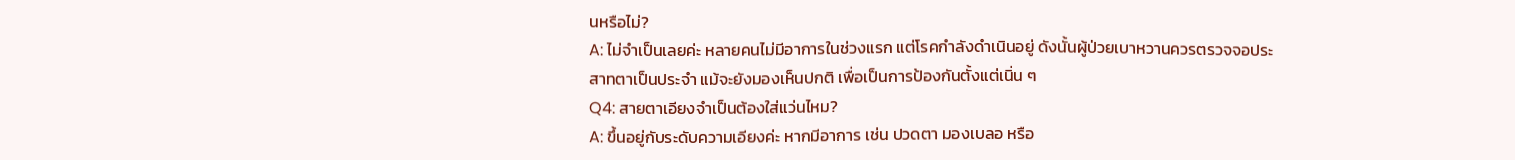นหรือไม่?
A: ไม่จำเป็นเลยค่ะ หลายคนไม่มีอาการในช่วงแรก แต่โรคกำลังดำเนินอยู่ ดังนั้นผู้ป่วยเบาหวานควรตรวจจอประสาทตาเป็นประจำ แม้จะยังมองเห็นปกติ เพื่อเป็นการป้องกันตั้งแต่เนิ่น ๆ
Q4: สายตาเอียงจำเป็นต้องใส่แว่นไหม?
A: ขึ้นอยู่กับระดับความเอียงค่ะ หากมีอาการ เช่น ปวดตา มองเบลอ หรือ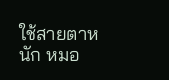ใช้สายตาหนัก หมอ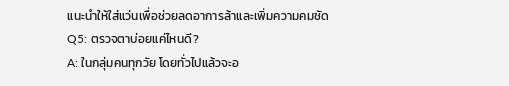แนะนำให้ใส่แว่นเพื่อช่วยลดอาการล้าและเพิ่มความคมชัด
Q5: ตรวจตาบ่อยแค่ไหนดี?
A: ในกลุ่มคนทุกวัย โดยทั่วไปแล้วจะอ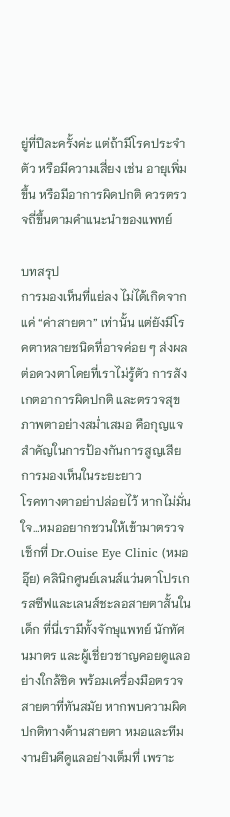ยู่ที่ปีละครั้งค่ะ แต่ถ้ามีโรคประจำตัว หรือมีความเสี่ยง เช่น อายุเพิ่มขึ้น หรือมีอาการผิดปกติ ควรตรวจถี่ขึ้นตามคำแนะนำของแพทย์

บทสรุป
การมองเห็นที่แย่ลง ไม่ได้เกิดจากแค่ “ค่าสายตา” เท่านั้น แต่ยังมีโรคตาหลายชนิดที่อาจค่อย ๆ ส่งผลต่อดวงตาโดยที่เราไม่รู้ตัว การสังเกตอาการผิดปกติ และตรวจสุขภาพตาอย่างสม่ำเสมอ คือกุญแจสำคัญในการป้องกันการสูญเสียการมองเห็นในระยะยาว
โรคทางตาอย่าปล่อยไว้ หากไม่มั่นใจ…หมออยากชวนให้เข้ามาตรวจเช็กที่ Dr.Ouise Eye Clinic (หมออุ๊ย) คลินิกศูนย์เลนส์แว่นตาโปรเกรสซีฟและเลนส์ชะลอสายตาสั้นในเด็ก ที่นี่เรามีทั้งจักษุแพทย์ นักทัศนมาตร และผู้เชี่ยวชาญคอยดูแลอย่างใกล้ชิด พร้อมเครื่องมือตรวจสายตาที่ทันสมัย หากพบความผิดปกติทางด้านสายตา หมอและทีมงานยินดีดูแลอย่างเต็มที่ เพราะ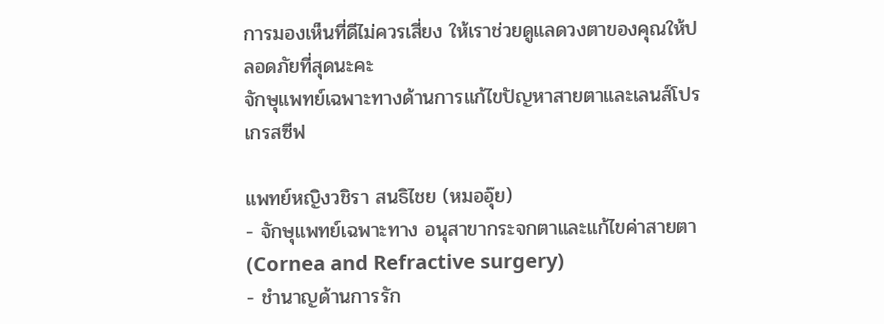การมองเห็นที่ดีไม่ควรเสี่ยง ให้เราช่วยดูแลดวงตาของคุณให้ปลอดภัยที่สุดนะคะ
จักษุแพทย์เฉพาะทางด้านการแก้ไขปัญหาสายตาและเลนส์โปรเกรสซีฟ

แพทย์หญิงวชิรา สนธิไชย (หมออุ๊ย)
- จักษุแพทย์เฉพาะทาง อนุสาขากระจกตาและแก้ไขค่าสายตา (Cornea and Refractive surgery)
- ชำนาญด้านการรัก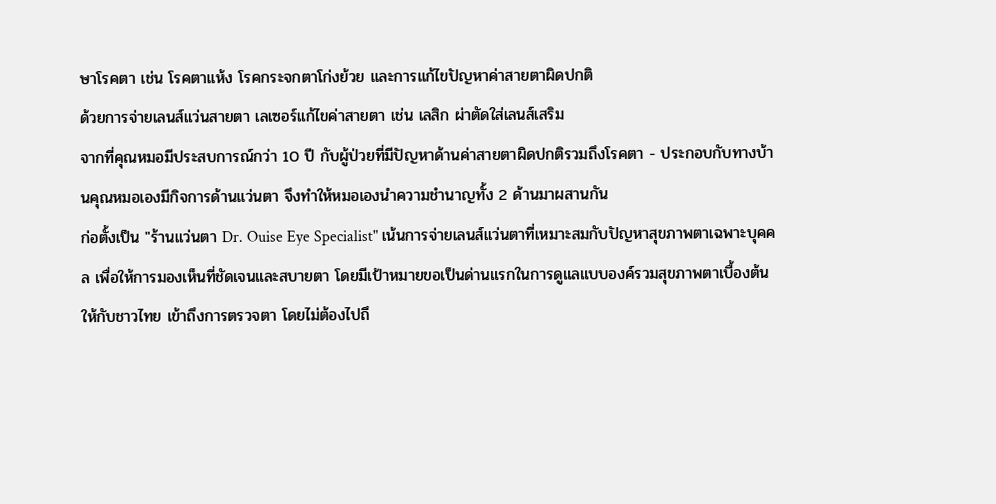ษาโรคตา เช่น โรคตาแห้ง โรคกระจกตาโก่งย้วย และการแก้ไขปัญหาค่าสายตาผิดปกติ
ด้วยการจ่ายเลนส์แว่นสายตา เลเซอร์แก้ไขค่าสายตา เช่น เลสิก ผ่าตัดใส่เลนส์เสริม
จากที่คุณหมอมีประสบการณ์กว่า 10 ปี กับผู้ป่วยที่มีปัญหาด้านค่าสายตาผิดปกติรวมถึงโรคตา - ประกอบกับทางบ้านคุณหมอเองมีกิจการด้านแว่นตา จึงทำให้หมอเองนำความชำนาญทั้ง 2 ด้านมาผสานกัน
ก่อตั้งเป็น "ร้านแว่นตา Dr. Ouise Eye Specialist" เน้นการจ่ายเลนส์แว่นตาที่เหมาะสมกับปัญหาสุขภาพตาเฉพาะบุคคล เพื่อให้การมองเห็นที่ชัดเจนและสบายตา โดยมีเป้าหมายขอเป็นด่านแรกในการดูแลแบบองค์รวมสุขภาพตาเบื้องต้นให้กับชาวไทย เข้าถึงการตรวจตา โดยไม่ต้องไปถึ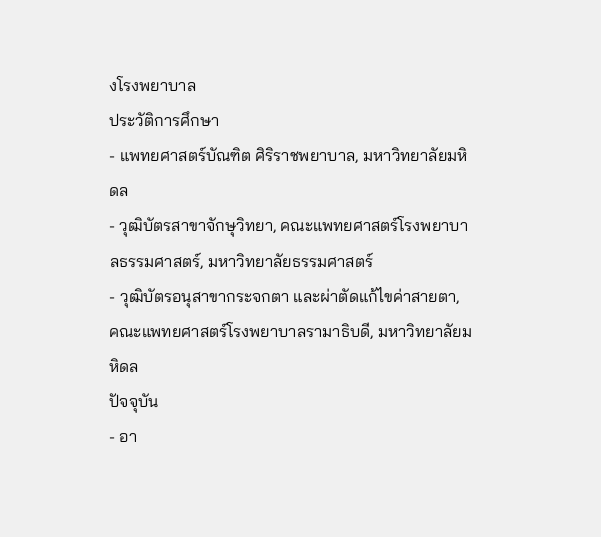งโรงพยาบาล
ประวัติการศึกษา
- แพทยศาสตร์บัณฑิต ศิริราชพยาบาล, มหาวิทยาลัยมหิดล
- วุฒิบัตรสาขาจักษุวิทยา, คณะแพทยศาสตร์โรงพยาบาลธรรมศาสตร์, มหาวิทยาลัยธรรมศาสตร์
- วุฒิบัตรอนุสาขากระจกตา และผ่าตัดแก้ไขค่าสายตา, คณะแพทยศาสตร์โรงพยาบาลรามาธิบดี, มหาวิทยาลัยมหิดล
ปัจจุบัน
- อา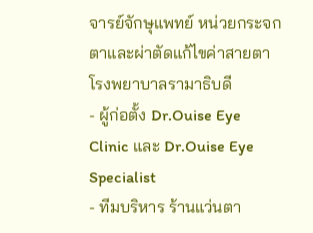จารย์จักษุแพทย์ หน่วยกระจกตาและผ่าตัดแก้ไขค่าสายตา โรงพยาบาลรามาธิบดี
- ผู้ก่อตั้ง Dr.Ouise Eye Clinic และ Dr.Ouise Eye Specialist
- ทีมบริหาร ร้านแว่นตา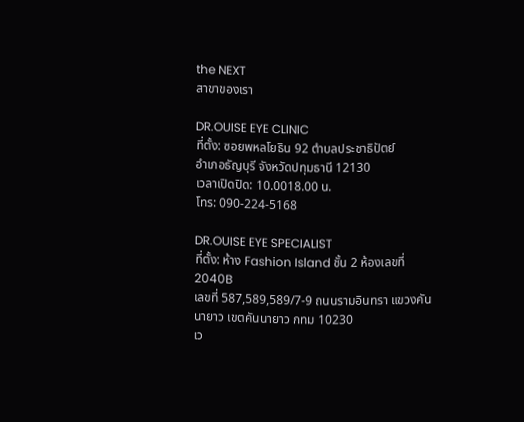the NEXT
สาขาของเรา

DR.OUISE EYE CLINIC
ที่ตั้ง: ซอยพหลโยธิน 92 ตำบลประชาธิปัตย์
อำเภอธัญบุรี จังหวัดปทุมธานี 12130
เวลาเปิดปิด: 10.0018.00 น.
โทร: 090-224-5168

DR.OUISE EYE SPECIALIST
ที่ตั้ง: ห้าง Fashion Island ชั้น 2 ห้องเลขที่ 2040B
เลขที่ 587,589,589/7-9 ถนนรามอินทรา แขวงคันนายาว เขตคันนายาว กทม 10230
เว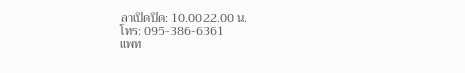ลาเปิดปิด: 10.0022.00 น.
โทร: 095-386-6361
แพท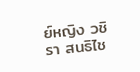ย์หญิง วชิรา สนธิไช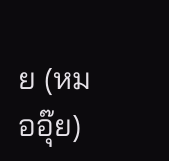ย (หมออุ๊ย)